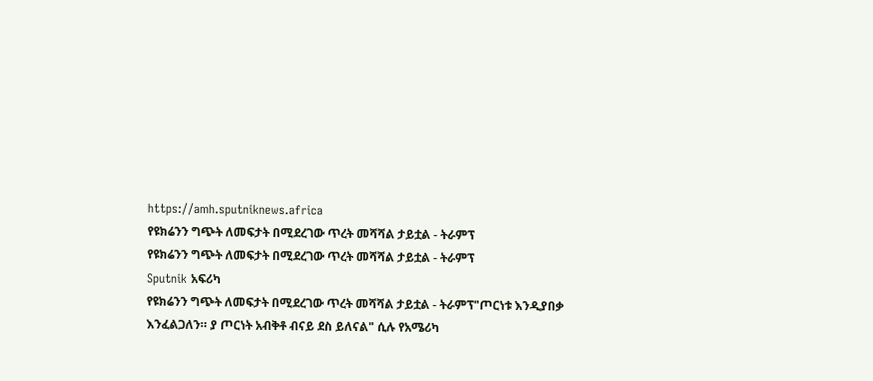https://amh.sputniknews.africa
የዩክሬንን ግጭት ለመፍታት በሚደረገው ጥረት መሻሻል ታይቷል - ትራምፕ
የዩክሬንን ግጭት ለመፍታት በሚደረገው ጥረት መሻሻል ታይቷል - ትራምፕ
Sputnik አፍሪካ
የዩክሬንን ግጭት ለመፍታት በሚደረገው ጥረት መሻሻል ታይቷል - ትራምፕ"ጦርነቱ እንዲያበቃ እንፈልጋለን። ያ ጦርነት አብቅቶ ብናይ ደስ ይለናል" ሲሉ የአሜሪካ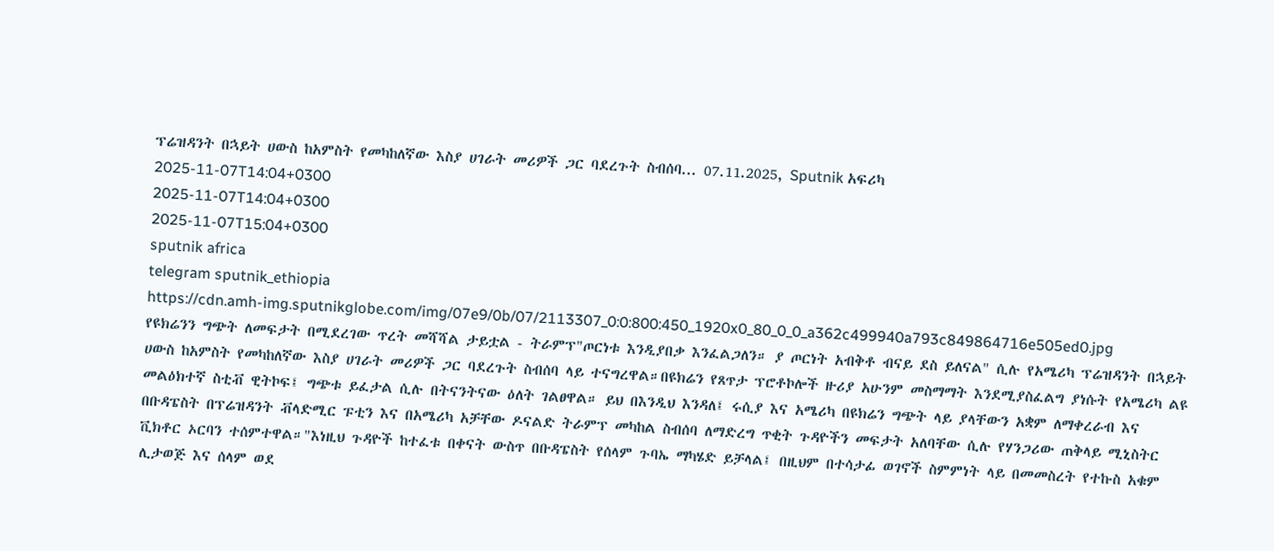ፕሬዝዳንት በኋይት ሀውስ ከአምስት የመካከለኛው እስያ ሀገራት መሪዎች ጋር ባደረጉት ስብሰባ... 07.11.2025, Sputnik አፍሪካ
2025-11-07T14:04+0300
2025-11-07T14:04+0300
2025-11-07T15:04+0300
sputnik africa
telegram sputnik_ethiopia
https://cdn.amh-img.sputnikglobe.com/img/07e9/0b/07/2113307_0:0:800:450_1920x0_80_0_0_a362c499940a793c849864716e505ed0.jpg
የዩክሬንን ግጭት ለመፍታት በሚደረገው ጥረት መሻሻል ታይቷል - ትራምፕ"ጦርነቱ እንዲያበቃ እንፈልጋለን። ያ ጦርነት አብቅቶ ብናይ ደስ ይለናል" ሲሉ የአሜሪካ ፕሬዝዳንት በኋይት ሀውስ ከአምስት የመካከለኛው እስያ ሀገራት መሪዎች ጋር ባደረጉት ስብሰባ ላይ ተናግረዋል።በዩክሬን የጸጥታ ፕሮቶኮሎች ዙሪያ አሁንም መስማማት እንደሚያስፈልግ ያነሱት የአሜሪካ ልዩ መልዕክተኛ ስቲቭ ዊትኮፍ፤ ግጭቱ ይፈታል ሲሉ በትናንትናው ዕለት ገልፀዋል። ይህ በእንዲህ እንዳለ፤ ሩሲያ እና አሜሪካ በዩክሬን ግጭት ላይ ያላቸውን አቋም ለማቀረራብ እና በቡዳፔስት በፕሬዝዳንት ቭላድሚር ፑቲን እና በአሜሪካ አቻቸው ዶናልድ ትራምፕ መካከል ስብሰባ ለማድረግ ጥቂት ጉዳዮችን መፍታት አለባቸው ሲሉ የሃንጋሪው ጠቅላይ ሚኒስትር ቪክቶር ኦርባን ተሰምተዋል።"እነዚህ ጉዳዮች ከተፈቱ በቀናት ውስጥ በቡዳፔስት የሰላም ጉባኤ ማካሄድ ይቻላል፤ በዚህም በተሳታፊ ወገኖች ስምምነት ላይ በመመስረት የተኩስ አቁም ሊታወጅ እና ሰላም ወደ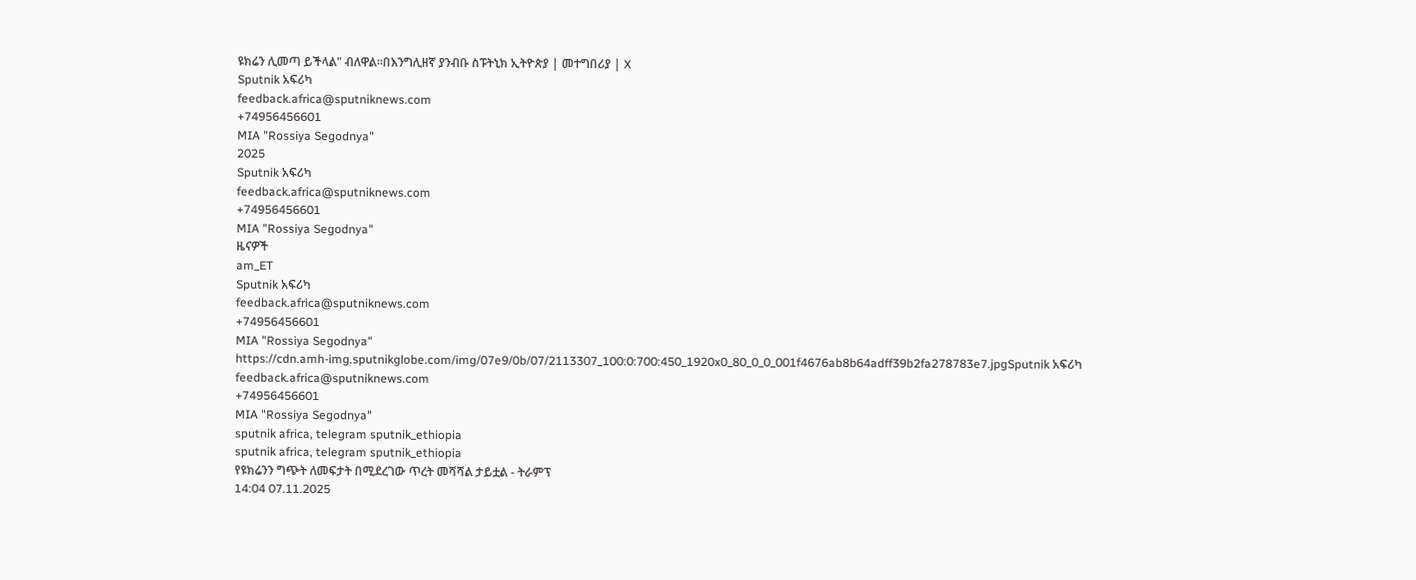ዩክሬን ሊመጣ ይችላል" ብለዋል።በእንግሊዘኛ ያንብቡ ስፑትኒክ ኢትዮጵያ | መተግበሪያ | X
Sputnik አፍሪካ
feedback.africa@sputniknews.com
+74956456601
MIA "Rossiya Segodnya"
2025
Sputnik አፍሪካ
feedback.africa@sputniknews.com
+74956456601
MIA "Rossiya Segodnya"
ዜናዎች
am_ET
Sputnik አፍሪካ
feedback.africa@sputniknews.com
+74956456601
MIA "Rossiya Segodnya"
https://cdn.amh-img.sputnikglobe.com/img/07e9/0b/07/2113307_100:0:700:450_1920x0_80_0_0_001f4676ab8b64adff39b2fa278783e7.jpgSputnik አፍሪካ
feedback.africa@sputniknews.com
+74956456601
MIA "Rossiya Segodnya"
sputnik africa, telegram sputnik_ethiopia
sputnik africa, telegram sputnik_ethiopia
የዩክሬንን ግጭት ለመፍታት በሚደረገው ጥረት መሻሻል ታይቷል - ትራምፕ
14:04 07.11.2025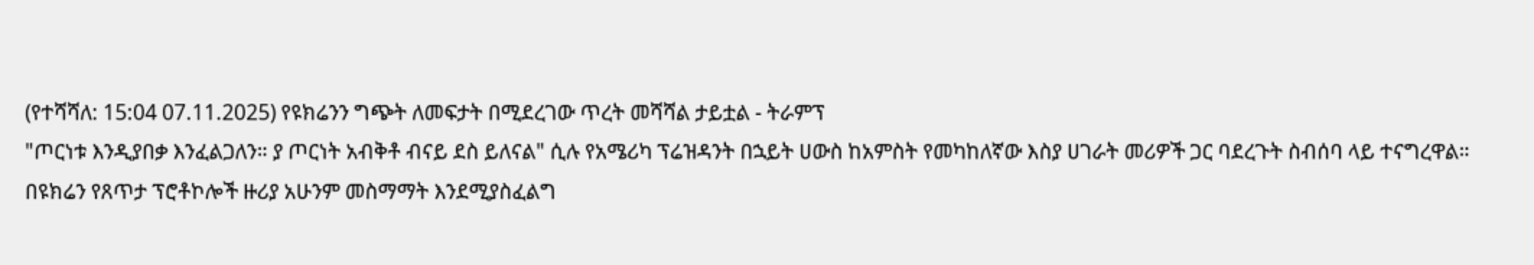(የተሻሻለ: 15:04 07.11.2025) የዩክሬንን ግጭት ለመፍታት በሚደረገው ጥረት መሻሻል ታይቷል - ትራምፕ
"ጦርነቱ እንዲያበቃ እንፈልጋለን። ያ ጦርነት አብቅቶ ብናይ ደስ ይለናል" ሲሉ የአሜሪካ ፕሬዝዳንት በኋይት ሀውስ ከአምስት የመካከለኛው እስያ ሀገራት መሪዎች ጋር ባደረጉት ስብሰባ ላይ ተናግረዋል።
በዩክሬን የጸጥታ ፕሮቶኮሎች ዙሪያ አሁንም መስማማት እንደሚያስፈልግ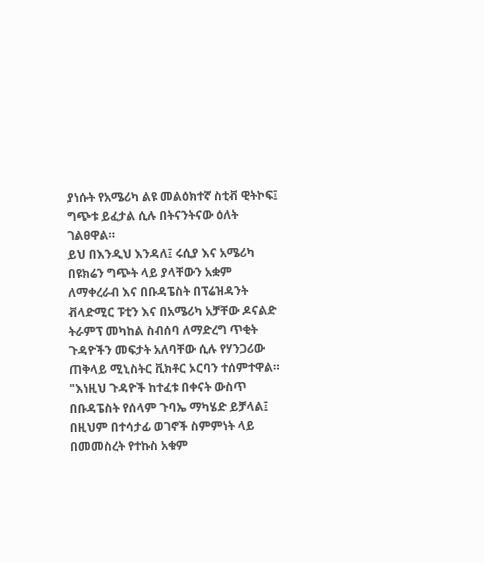ያነሱት የአሜሪካ ልዩ መልዕክተኛ ስቲቭ ዊትኮፍ፤ ግጭቱ ይፈታል ሲሉ በትናንትናው ዕለት ገልፀዋል።
ይህ በእንዲህ እንዳለ፤ ሩሲያ እና አሜሪካ በዩክሬን ግጭት ላይ ያላቸውን አቋም ለማቀረራብ እና በቡዳፔስት በፕሬዝዳንት ቭላድሚር ፑቲን እና በአሜሪካ አቻቸው ዶናልድ ትራምፕ መካከል ስብሰባ ለማድረግ ጥቂት ጉዳዮችን መፍታት አለባቸው ሲሉ የሃንጋሪው ጠቅላይ ሚኒስትር ቪክቶር ኦርባን ተሰምተዋል።
"እነዚህ ጉዳዮች ከተፈቱ በቀናት ውስጥ በቡዳፔስት የሰላም ጉባኤ ማካሄድ ይቻላል፤ በዚህም በተሳታፊ ወገኖች ስምምነት ላይ በመመስረት የተኩስ አቁም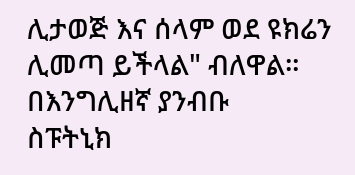ሊታወጅ እና ሰላም ወደ ዩክሬን ሊመጣ ይችላል" ብለዋል።
በእንግሊዘኛ ያንብቡ
ስፑትኒክ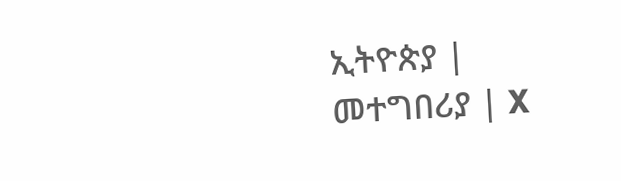ኢትዮጵያ | መተግበሪያ | X